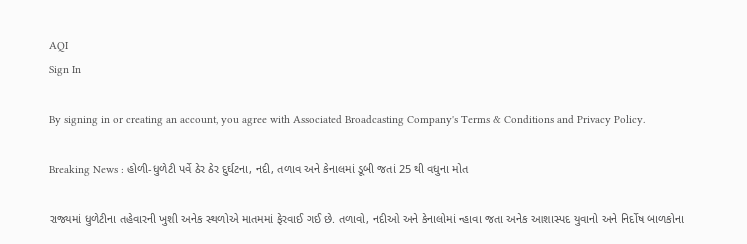AQI
Sign In

By signing in or creating an account, you agree with Associated Broadcasting Company's Terms & Conditions and Privacy Policy.

Breaking News : હોળી-ધુળેટી પર્વે ઠેર ઠેર દુર્ઘટના, નદી, તળાવ અને કેનાલમાં ડૂબી જતાં 25 થી વધુના મોત

રાજ્યમાં ધુળેટીના તહેવારની ખુશી અનેક સ્થળોએ માતમમાં ફેરવાઈ ગઈ છે. તળાવો, નદીઓ અને કેનાલોમાં ન્હાવા જતા અનેક આશાસ્પદ યુવાનો અને નિર્દોષ બાળકોના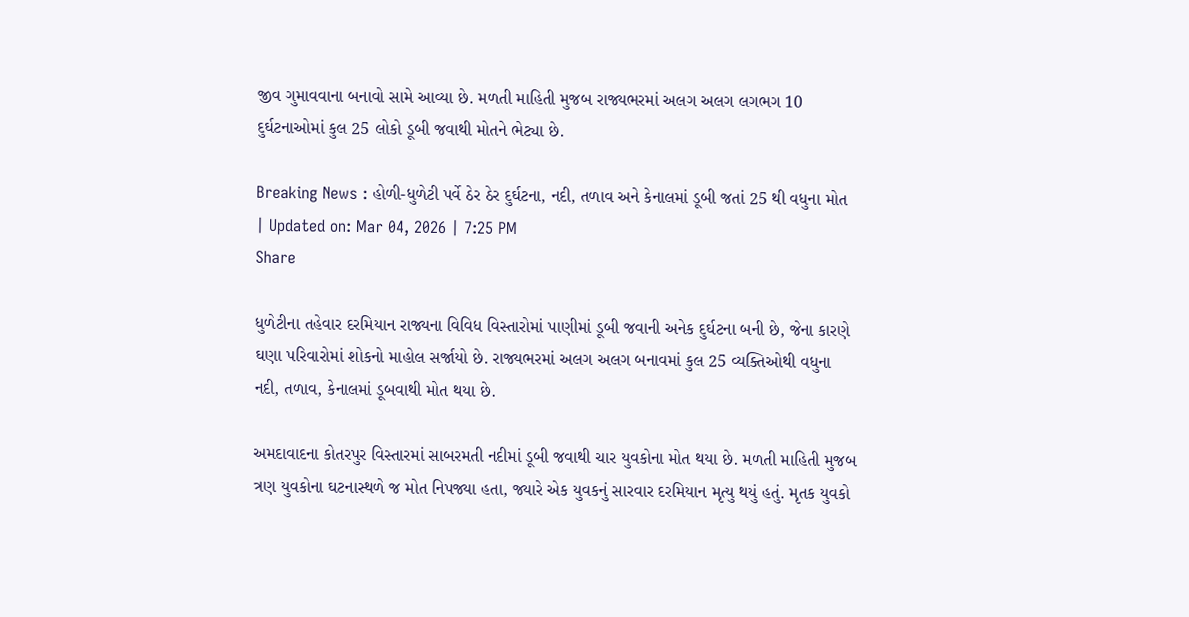જીવ ગુમાવવાના બનાવો સામે આવ્યા છે. મળતી માહિતી મુજબ રાજ્યભરમાં અલગ અલગ લગભગ 10 દુર્ઘટનાઓમાં કુલ 25 લોકો ડૂબી જવાથી મોતને ભેટ્યા છે.

Breaking News : હોળી-ધુળેટી પર્વે ઠેર ઠેર દુર્ઘટના, નદી, તળાવ અને કેનાલમાં ડૂબી જતાં 25 થી વધુના મોત
| Updated on: Mar 04, 2026 | 7:25 PM
Share

ધુળેટીના તહેવાર દરમિયાન રાજ્યના વિવિધ વિસ્તારોમાં પાણીમાં ડૂબી જવાની અનેક દુર્ઘટના બની છે, જેના કારણે ઘણા પરિવારોમાં શોકનો માહોલ સર્જાયો છે. રાજ્યભરમાં અલગ અલગ બનાવમાં કુલ 25 વ્યક્તિઓથી વધુના નદી, તળાવ, કેનાલમાં ડૂબવાથી મોત થયા છે.

અમદાવાદના કોતરપુર વિસ્તારમાં સાબરમતી નદીમાં ડૂબી જવાથી ચાર યુવકોના મોત થયા છે. મળતી માહિતી મુજબ ત્રણ યુવકોના ઘટનાસ્થળે જ મોત નિપજ્યા હતા, જ્યારે એક યુવકનું સારવાર દરમિયાન મૃત્યુ થયું હતું. મૃતક યુવકો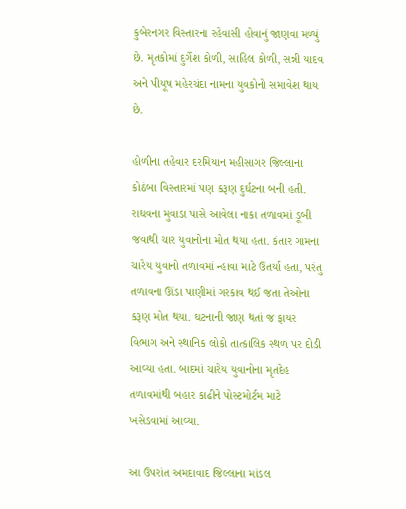કુબેરનગર વિસ્તારના રહેવાસી હોવાનું જાણવા મળ્યું છે. મૃતકોમાં દુર્ગેશ કોળી, સાહિલ કોળી, સન્ની યાદવ અને પીયૂષ મહેરચંદા નામના યુવકોનો સમાવેશ થાય છે.

હોળીના તહેવાર દરમિયાન મહીસાગર જિલ્લાના કોઠંબા વિસ્તારમાં પણ કરૂણ દુર્ઘટના બની હતી. રાઘવના મુવાડા પાસે આવેલા નાકા તળાવમાં ડૂબી જવાથી ચાર યુવાનોના મોત થયા હતા. કંતાર ગામના ચારેય યુવાનો તળાવમાં ન્હાવા માટે ઉતર્યા હતા, પરંતુ તળાવના ઊંડા પાણીમાં ગરકાવ થઈ જતા તેઓના કરૂણ મોત થયા. ઘટનાની જાણ થતાં જ ફાયર વિભાગ અને સ્થાનિક લોકો તાત્કાલિક સ્થળ પર દોડી આવ્યા હતા. બાદમાં ચારેય યુવાનોના મૃતદેહ તળાવમાંથી બહાર કાઢીને પોસ્ટમોર્ટમ માટે ખસેડવામાં આવ્યા.

આ ઉપરાંત અમદાવાદ જિલ્લાના માંડલ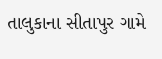તાલુકાના સીતાપુર ગામે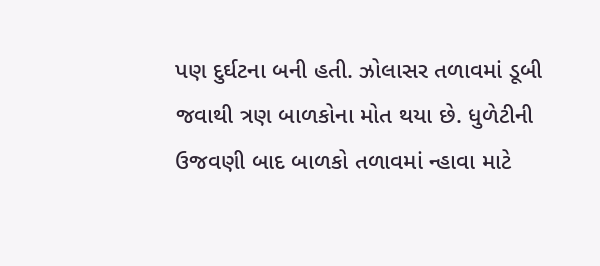પણ દુર્ઘટના બની હતી. ઝોલાસર તળાવમાં ડૂબી જવાથી ત્રણ બાળકોના મોત થયા છે. ધુળેટીની ઉજવણી બાદ બાળકો તળાવમાં ન્હાવા માટે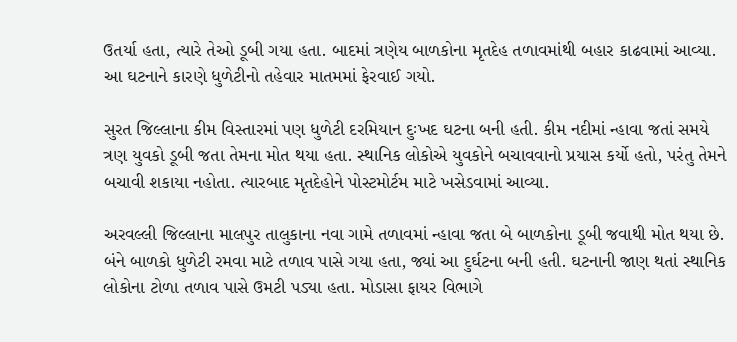ઉતર્યા હતા, ત્યારે તેઓ ડૂબી ગયા હતા. બાદમાં ત્રણેય બાળકોના મૃતદેહ તળાવમાંથી બહાર કાઢવામાં આવ્યા. આ ઘટનાને કારણે ધુળેટીનો તહેવાર માતમમાં ફેરવાઈ ગયો.

સુરત જિલ્લાના કીમ વિસ્તારમાં પણ ધુળેટી દરમિયાન દુઃખદ ઘટના બની હતી. કીમ નદીમાં ન્હાવા જતાં સમયે ત્રણ યુવકો ડૂબી જતા તેમના મોત થયા હતા. સ્થાનિક લોકોએ યુવકોને બચાવવાનો પ્રયાસ કર્યો હતો, પરંતુ તેમને બચાવી શકાયા નહોતા. ત્યારબાદ મૃતદેહોને પોસ્ટમોર્ટમ માટે ખસેડવામાં આવ્યા.

અરવલ્લી જિલ્લાના માલપુર તાલુકાના નવા ગામે તળાવમાં ન્હાવા જતા બે બાળકોના ડૂબી જવાથી મોત થયા છે. બંને બાળકો ધુળેટી રમવા માટે તળાવ પાસે ગયા હતા, જ્યાં આ દુર્ઘટના બની હતી. ઘટનાની જાણ થતાં સ્થાનિક લોકોના ટોળા તળાવ પાસે ઉમટી પડ્યા હતા. મોડાસા ફાયર વિભાગે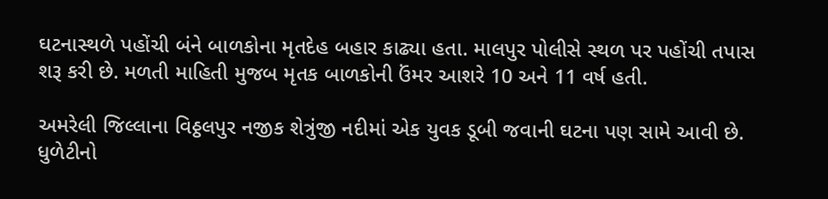ઘટનાસ્થળે પહોંચી બંને બાળકોના મૃતદેહ બહાર કાઢ્યા હતા. માલપુર પોલીસે સ્થળ પર પહોંચી તપાસ શરૂ કરી છે. મળતી માહિતી મુજબ મૃતક બાળકોની ઉંમર આશરે 10 અને 11 વર્ષ હતી.

અમરેલી જિલ્લાના વિઠ્ઠલપુર નજીક શેત્રુંજી નદીમાં એક યુવક ડૂબી જવાની ઘટના પણ સામે આવી છે. ધુળેટીનો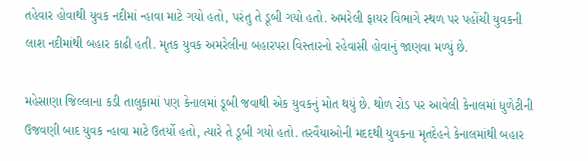તહેવાર હોવાથી યુવક નદીમાં ન્હાવા માટે ગયો હતો, પરંતુ તે ડૂબી ગયો હતો. અમરેલી ફાયર વિભાગે સ્થળ પર પહોંચી યુવકની લાશ નદીમાંથી બહાર કાઢી હતી. મૃતક યુવક અમરેલીના બહારપરા વિસ્તારનો રહેવાસી હોવાનું જાણવા મળ્યું છે.

મહેસાણા જિલ્લાના કડી તાલુકામાં પણ કેનાલમાં ડૂબી જવાથી એક યુવકનું મોત થયું છે. થોળ રોડ પર આવેલી કેનાલમાં ધુળેટીની ઉજવણી બાદ યુવક ન્હાવા માટે ઉતર્યો હતો, ત્યારે તે ડૂબી ગયો હતો. તરવૈયાઓની મદદથી યુવકના મૃતદેહને કેનાલમાંથી બહાર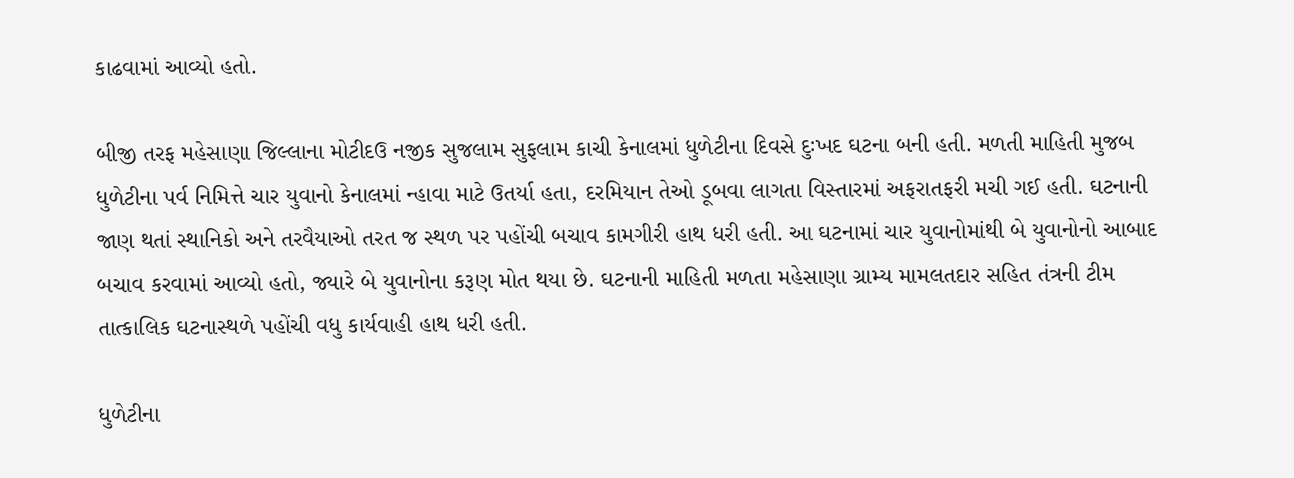કાઢવામાં આવ્યો હતો.

બીજી તરફ મહેસાણા જિલ્લાના મોટીદઉ નજીક સુજલામ સુફલામ કાચી કેનાલમાં ધુળેટીના દિવસે દુઃખદ ઘટના બની હતી. મળતી માહિતી મુજબ ધુળેટીના પર્વ નિમિત્તે ચાર યુવાનો કેનાલમાં ન્હાવા માટે ઉતર્યા હતા, દરમિયાન તેઓ ડૂબવા લાગતા વિસ્તારમાં અફરાતફરી મચી ગઈ હતી. ઘટનાની જાણ થતાં સ્થાનિકો અને તરવૈયાઓ તરત જ સ્થળ પર પહોંચી બચાવ કામગીરી હાથ ધરી હતી. આ ઘટનામાં ચાર યુવાનોમાંથી બે યુવાનોનો આબાદ બચાવ કરવામાં આવ્યો હતો, જ્યારે બે યુવાનોના કરૂણ મોત થયા છે. ઘટનાની માહિતી મળતા મહેસાણા ગ્રામ્ય મામલતદાર સહિત તંત્રની ટીમ તાત્કાલિક ઘટનાસ્થળે પહોંચી વધુ કાર્યવાહી હાથ ધરી હતી.

ધુળેટીના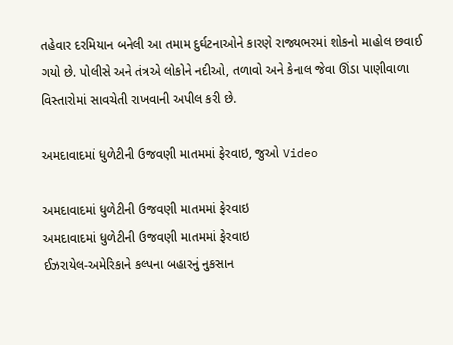તહેવાર દરમિયાન બનેલી આ તમામ દુર્ઘટનાઓને કારણે રાજ્યભરમાં શોકનો માહોલ છવાઈ ગયો છે. પોલીસે અને તંત્રએ લોકોને નદીઓ, તળાવો અને કેનાલ જેવા ઊંડા પાણીવાળા વિસ્તારોમાં સાવચેતી રાખવાની અપીલ કરી છે.

અમદાવાદમાં ધુળેટીની ઉજવણી માતમમાં ફેરવાઇ, જુઓ Video

અમદાવાદમાં ધુળેટીની ઉજવણી માતમમાં ફેરવાઇ
અમદાવાદમાં ધુળેટીની ઉજવણી માતમમાં ફેરવાઇ
ઈઝરાયેલ-અમેરિકાને કલ્પના બહારનું નુકસાન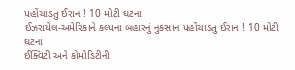પહોંચાડતુ ઈરાન ! 10 મોટી ઘટના
ઈઝરાયેલ-અમેરિકાને કલ્પના બહારનું નુકસાન પહોંચાડતુ ઈરાન ! 10 મોટી ઘટના
ઈક્વિટી અને કોમોડિટીની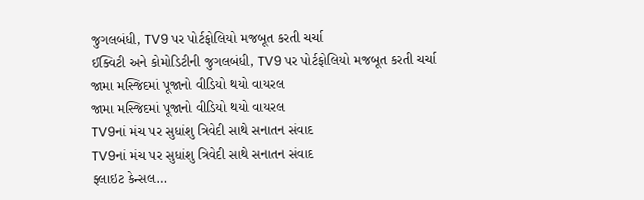જુગલબંધી, TV9 પર પોર્ટફોલિયો મજબૂત કરતી ચર્ચા
ઈક્વિટી અને કોમોડિટીની જુગલબંધી, TV9 પર પોર્ટફોલિયો મજબૂત કરતી ચર્ચા
જામા મસ્જિદમાં પૂજાનો વીડિયો થયો વાયરલ
જામા મસ્જિદમાં પૂજાનો વીડિયો થયો વાયરલ
TV9નાં મંચ પર સુધાંશુ ત્રિવેદી સાથે સનાતન સંવાદ
TV9નાં મંચ પર સુધાંશુ ત્રિવેદી સાથે સનાતન સંવાદ
ફ્લાઇટ કેન્સલ…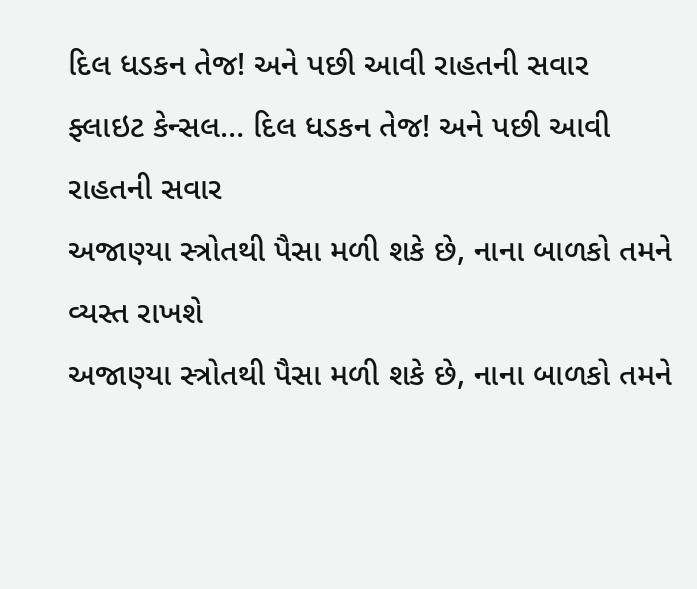દિલ ધડકન તેજ! અને પછી આવી રાહતની સવાર
ફ્લાઇટ કેન્સલ… દિલ ધડકન તેજ! અને પછી આવી રાહતની સવાર
અજાણ્યા સ્ત્રોતથી પૈસા મળી શકે છે, નાના બાળકો તમને વ્યસ્ત રાખશે
અજાણ્યા સ્ત્રોતથી પૈસા મળી શકે છે, નાના બાળકો તમને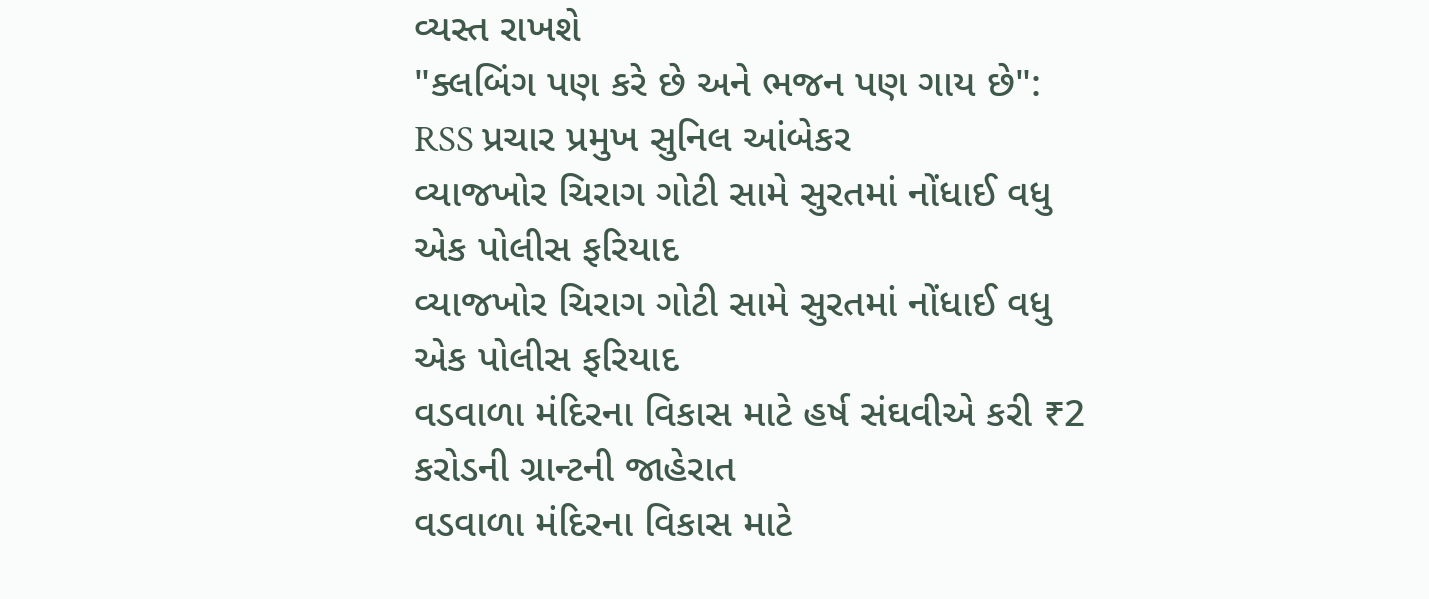વ્યસ્ત રાખશે
"ક્લબિંગ પણ કરે છે અને ભજન પણ ગાય છે": RSS પ્રચાર પ્રમુખ સુનિલ આંબેકર
વ્યાજખોર ચિરાગ ગોટી સામે સુરતમાં નોંધાઈ વધુ એક પોલીસ ફરિયાદ
વ્યાજખોર ચિરાગ ગોટી સામે સુરતમાં નોંધાઈ વધુ એક પોલીસ ફરિયાદ
વડવાળા મંદિરના વિકાસ માટે હર્ષ સંઘવીએ કરી ₹2 કરોડની ગ્રાન્ટની જાહેરાત
વડવાળા મંદિરના વિકાસ માટે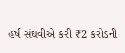હર્ષ સંઘવીએ કરી ₹2 કરોડની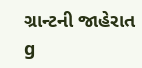ગ્રાન્ટની જાહેરાત
g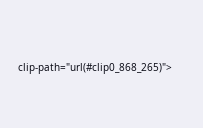clip-path="url(#clip0_868_265)">